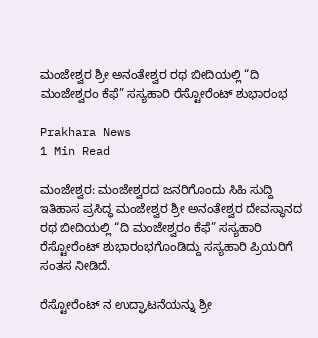ಮಂಜೇಶ್ವರ ಶ್ರೀ ಅನಂತೇಶ್ವರ ರಥ ಬೀದಿಯಲ್ಲಿ “ದಿ ಮಂಜೇಶ್ವರಂ ಕೆಫೆ” ಸಸ್ಯಹಾರಿ ರೆಸ್ಟೋರೆಂಟ್ ಶುಭಾರಂಭ

Prakhara News
1 Min Read

ಮಂಜೇಶ್ವರ: ಮಂಜೇಶ್ವರದ ಜನರಿಗೊಂದು ಸಿಹಿ ಸುದ್ದಿ ಇತಿಹಾಸ ಪ್ರಸಿದ್ಧ ಮಂಜೇಶ್ವರ ಶ್ರೀ ಅನಂತೇಶ್ವರ ದೇವಸ್ಥಾನದ ರಥ ಬೀದಿಯಲ್ಲಿ “ದಿ ಮಂಜೇಶ್ವರಂ ಕೆಫೆ” ಸಸ್ಯಹಾರಿ ರೆಸ್ಟೋರೆಂಟ್ ಶುಭಾರಂಭಗೊಂಡಿದ್ದು ಸಸ್ಯಹಾರಿ ಪ್ರಿಯರಿಗೆ ಸಂತಸ ನೀಡಿದೆ.

ರೆಸ್ಟೋರೆಂಟ್ ನ ಉದ್ಘಾಟನೆಯನ್ನು ಶ್ರೀ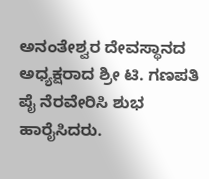ಅನಂತೇಶ್ವರ ದೇವಸ್ಥಾನದ ಅಧ್ಯಕ್ಷರಾದ ಶ್ರೀ ಟಿ. ಗಣಪತಿ ಪೈ ನೆರವೇರಿಸಿ ಶುಭ ಹಾರೈಸಿದರು.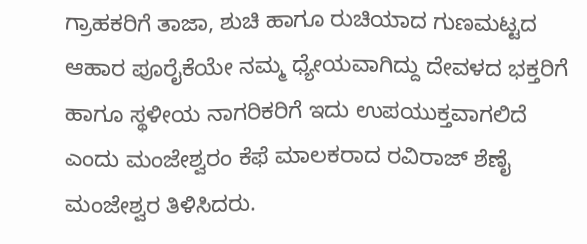ಗ್ರಾಹಕರಿಗೆ ತಾಜಾ, ಶುಚಿ ಹಾಗೂ ರುಚಿಯಾದ ಗುಣಮಟ್ಟದ ಆಹಾರ ಪೂರೈಕೆಯೇ ನಮ್ಮ ಧ್ಯೇಯವಾಗಿದ್ದು ದೇವಳದ ಭಕ್ತರಿಗೆ ಹಾಗೂ ಸ್ಥಳೀಯ ನಾಗರಿಕರಿಗೆ ಇದು ಉಪಯುಕ್ತವಾಗಲಿದೆ ಎಂದು ಮಂಜೇಶ್ವರಂ ಕೆಫೆ ಮಾಲಕರಾದ ರವಿರಾಜ್ ಶೆಣೈ ಮಂಜೇಶ್ವರ ತಿಳಿಸಿದರು.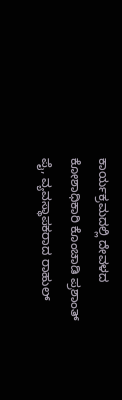ಕಾರ್ಯಕ್ರಮದಲ್ಲಿ ದೇವಳದ ಕೋಶಾಧಿಕಾರಿ ಕೊಂಚಾಡಿ ಪ್ರಶಾಂತ್ ಪೈ, ವ್ಯವಸ್ಥಾಪಕರಾದ ರಾಹುಲ್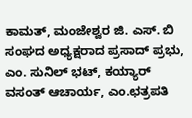ಕಾಮತ್, ಮಂಜೇಶ್ವರ ಜಿ. ಎಸ್. ಬಿ ಸಂಘದ ಅಧ್ಯಕ್ಷರಾದ ಪ್ರಸಾದ್ ಪ್ರಭು, ಎಂ. ಸುನಿಲ್ ಭಟ್, ಕಯ್ಯಾರ್ ವಸಂತ್ ಆಚಾರ್ಯ, ಎಂ.ಛತ್ರಪತಿ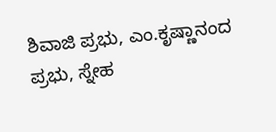ಶಿವಾಜಿ ಪ್ರಭು, ಎಂ.ಕೃಷ್ಣಾನಂದ ಪ್ರಭು, ಸ್ನೇಹ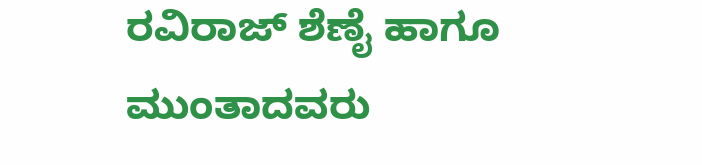ರವಿರಾಜ್ ಶೆಣೈ ಹಾಗೂ ಮುಂತಾದವರು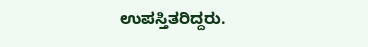ಉಪಸ್ತಿತರಿದ್ದರು.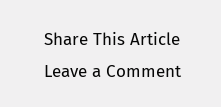Share This Article
Leave a Comment